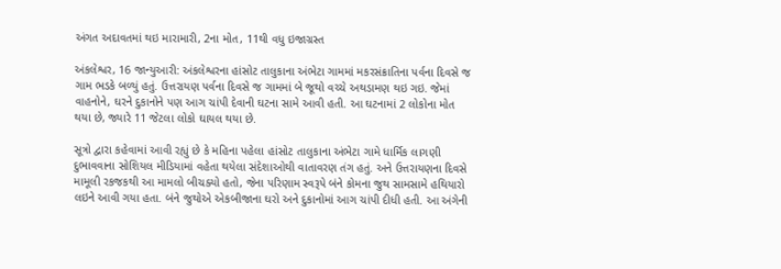અંગત અદાવતમાં થઇ મારામારી, 2ના મોત, 11થી વધુ ઇજાગ્રસ્ત

અંકલેશ્વર, 16 જાન્યુઆરી: અંકલેશ્વરના હાંસોટ તાલુકાના અંભેટા ગામમાં મકરસંક્રાતિના પર્વના દિવસે જ ગામ ભડકે બળ્યું હતું. ઉત્તરાયણ પર્વના દિવસે જ ગામમાં બે જૂથો વચ્ચે અથડામણ થઇ ગઇ. જેમાં વાહનોને, ઘરને દુકાનોને પણ આગ ચાંપી દેવાની ઘટના સામે આવી હતી. આ ઘટનામાં 2 લોકોના મોત થયા છે, જ્યારે 11 જેટલા લોકો ઘાયલ થયા છે.

સૂત્રો દ્વારા કહેવામાં આવી રહ્યું છે કે મહિના પહેલા હાંસોટ તાલુકાના અંભેટા ગામે ધાર્મિક લાગણી દુભાવવાના સોશિયલ મીડિયામાં વહેતા થયેલા સંદેશાઓથી વાતાવરણ તંગ હતું. અને ઉત્તરાયણના દિવસે મામૂલી રકજકથી આ મામલો બીચક્યો હતો, જેના પરિણામ સ્વરૂપે બંને કોમના જુથ સામસામે હથિયારો લઇને આવી ગયા હતા. બંને જુથોએ એકબીજાના ઘરો અને દુકાનોમાં આગ ચાંપી દીધી હતી. આ અંગેની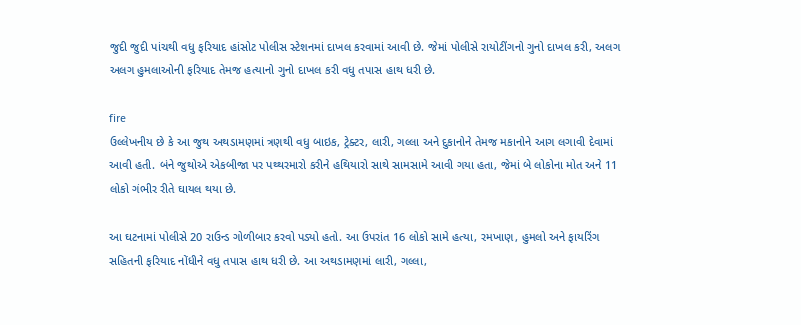જુદી જુદી પાંચથી વધુ ફરિયાદ હાંસોટ પોલીસ સ્ટેશનમાં દાખલ કરવામાં આવી છે. જેમાં પોલીસે રાયોટીંગનો ગુનો દાખલ કરી, અલગ અલગ હુમલાઓની ફરિયાદ તેમજ હત્યાનો ગુનો દાખલ કરી વધુ તપાસ હાથ ધરી છે.

fire
ઉલ્લેખનીય છે કે આ જુથ અથડામણમાં ત્રણથી વધુ બાઇક, ટ્રેક્ટર, લારી, ગલ્લા અને દુકાનોને તેમજ મકાનોને આગ લગાવી દેવામાં આવી હતી. બંને જુથોએ એકબીજા પર પથ્થરમારો કરીને હથિયારો સાથે સામસામે આવી ગયા હતા, જેમાં બે લોકોના મોત અને 11 લોકો ગંભીર રીતે ઘાયલ થયા છે.

આ ઘટનામાં પોલીસે 20 રાઉન્ડ ગોળીબાર કરવો પડ્યો હતો. આ ઉપરાંત 16 લોકો સામે હત્યા, રમખાણ, હુમલો અને ફાયરિંગ સહિતની ફરિયાદ નોંધીને વધુ તપાસ હાથ ધરી છે. આ અથડામણમાં લારી, ગલ્લા,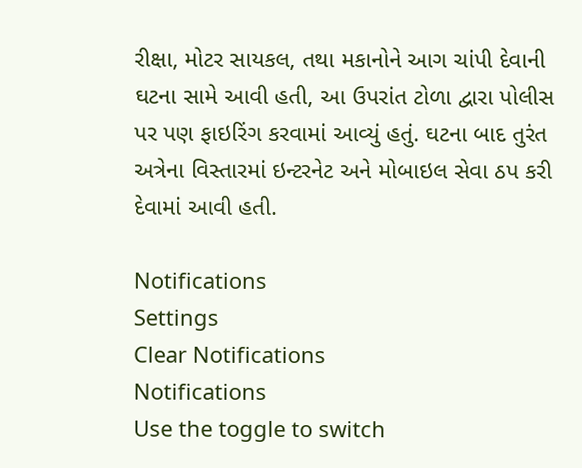રીક્ષા, મોટર સાયકલ, તથા મકાનોને આગ ચાંપી દેવાની ઘટના સામે આવી હતી, આ ઉપરાંત ટોળા દ્વારા પોલીસ પર પણ ફાઇરિંગ કરવામાં આવ્યું હતું. ઘટના બાદ તુરંત અત્રેના વિસ્તારમાં ઇન્ટરનેટ અને મોબાઇલ સેવા ઠપ કરી દેવામાં આવી હતી.

Notifications
Settings
Clear Notifications
Notifications
Use the toggle to switch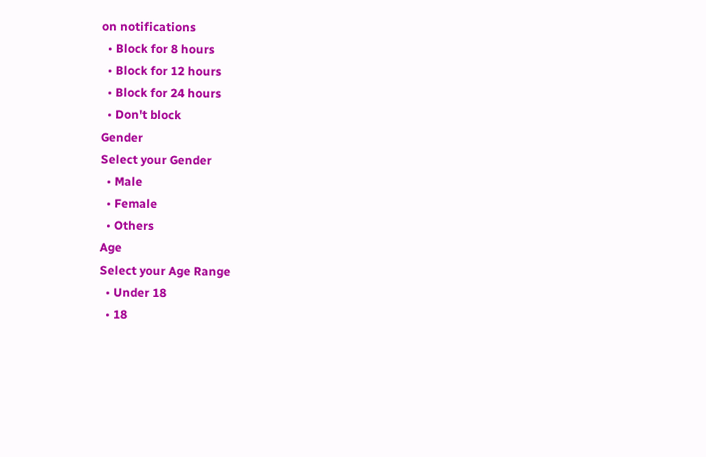on notifications
  • Block for 8 hours
  • Block for 12 hours
  • Block for 24 hours
  • Don't block
Gender
Select your Gender
  • Male
  • Female
  • Others
Age
Select your Age Range
  • Under 18
  • 18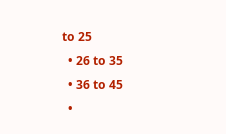to 25
  • 26 to 35
  • 36 to 45
  •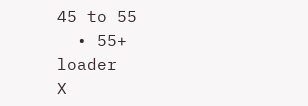45 to 55
  • 55+
loader
X